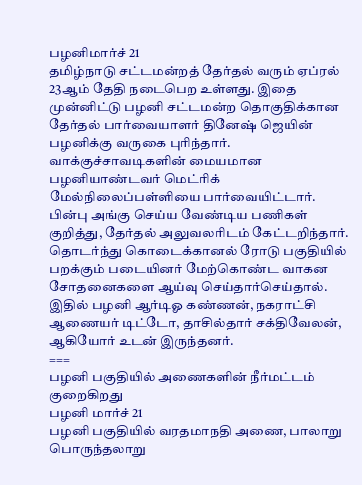பழனிமார்ச் 21
தமிழ்நாடு சட்டமன்றத் தேர்தல் வரும் ஏப்ரல் 23ஆம் தேதி நடைபெற உள்ளது. இதை முன்னிட்டு பழனி சட்டமன்ற தொகுதிக்கான தேர்தல் பார்வையாளர் தினேஷ் ஜெயின் பழனிக்கு வருகை புரிந்தார். வாக்குச்சாவடிகளின் மையமான பழனியாண்டவர் மெட்ரிக் மேல்நிலைப்பள்ளியை பார்வையிட்டார். பின்பு அங்கு செய்ய வேண்டிய பணிகள் குறித்து, தேர்தல் அலுவலரிடம் கேட்டறிந்தார். தொடர்ந்து கொடைக்கானல் ரோடு பகுதியில் பறக்கும் படையினர் மேற்கொண்ட வாகன சோதனைகளை ஆய்வு செய்தார்செய்தால். இதில் பழனி ஆர்டிஓ கண்ணன், நகராட்சி ஆணையர் டிட்டோ, தாசில்தார் சக்திவேலன், ஆகியோர் உடன் இருந்தனர்.
===
பழனி பகுதியில் அணைகளின் நீர்மட்டம் குறைகிறது
பழனி மார்ச் 21
பழனி பகுதியில் வரதமாநதி அணை, பாலாறு பொருந்தலாறு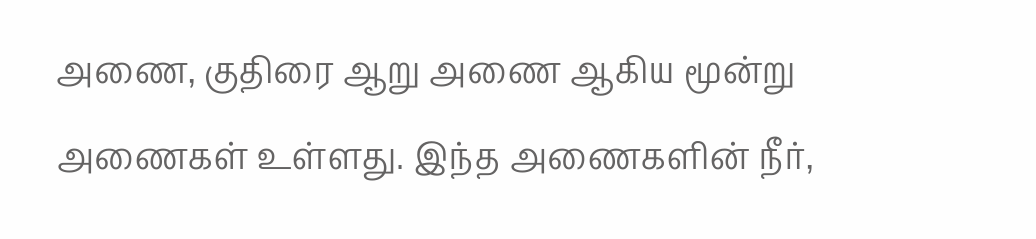அணை, குதிரை ஆறு அணை ஆகிய மூன்று அணைகள் உள்ளது. இந்த அணைகளின் நீர்,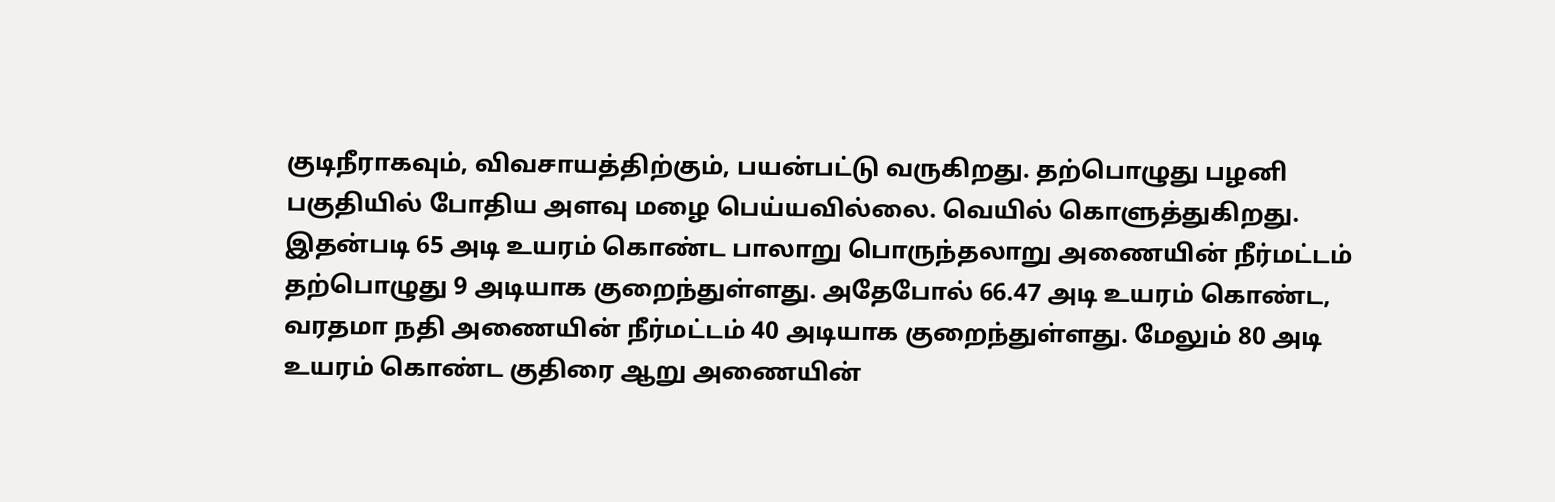குடிநீராகவும், விவசாயத்திற்கும், பயன்பட்டு வருகிறது. தற்பொழுது பழனி பகுதியில் போதிய அளவு மழை பெய்யவில்லை. வெயில் கொளுத்துகிறது. இதன்படி 65 அடி உயரம் கொண்ட பாலாறு பொருந்தலாறு அணையின் நீர்மட்டம் தற்பொழுது 9 அடியாக குறைந்துள்ளது. அதேபோல் 66.47 அடி உயரம் கொண்ட, வரதமா நதி அணையின் நீர்மட்டம் 40 அடியாக குறைந்துள்ளது. மேலும் 80 அடி உயரம் கொண்ட குதிரை ஆறு அணையின்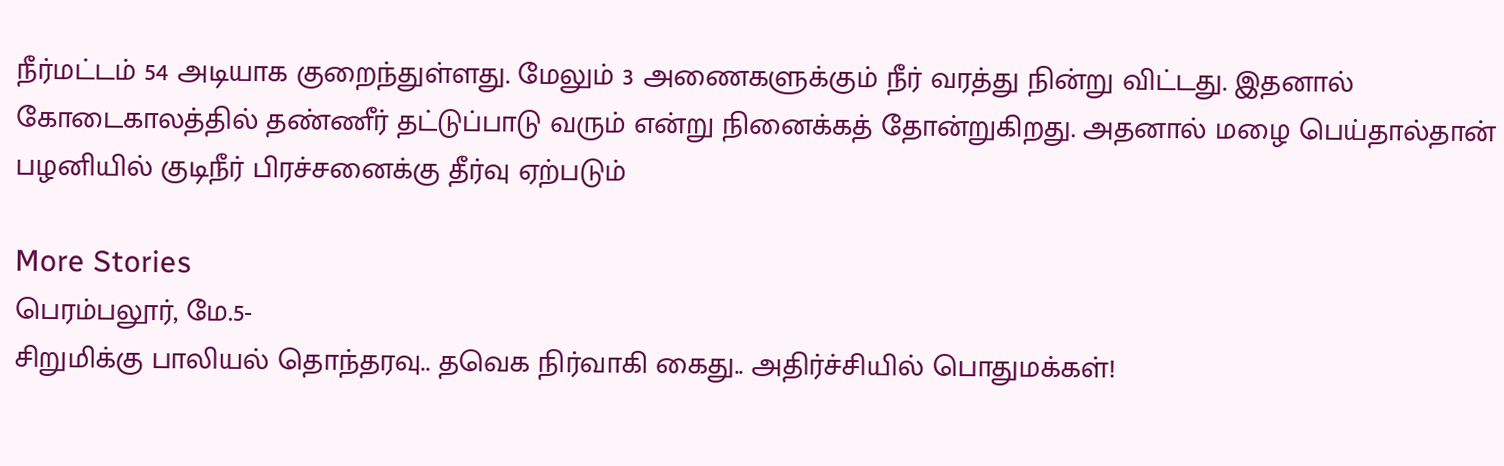நீர்மட்டம் 54 அடியாக குறைந்துள்ளது. மேலும் 3 அணைகளுக்கும் நீர் வரத்து நின்று விட்டது. இதனால் கோடைகாலத்தில் தண்ணீர் தட்டுப்பாடு வரும் என்று நினைக்கத் தோன்றுகிறது. அதனால் மழை பெய்தால்தான் பழனியில் குடிநீர் பிரச்சனைக்கு தீர்வு ஏற்படும்

More Stories
பெரம்பலூர், மே.5-
சிறுமிக்கு பாலியல் தொந்தரவு.. தவெக நிர்வாகி கைது.. அதிர்ச்சியில் பொதுமக்கள்!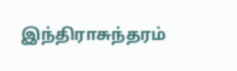இந்திராசுந்தரம்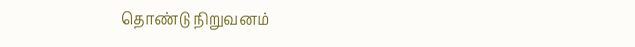தொண்டு நிறுவனம்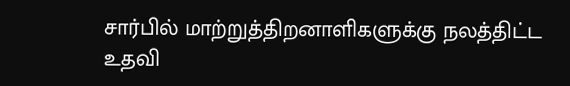சார்பில் மாற்றுத்திறனாளிகளுக்கு நலத்திட்ட உதவி